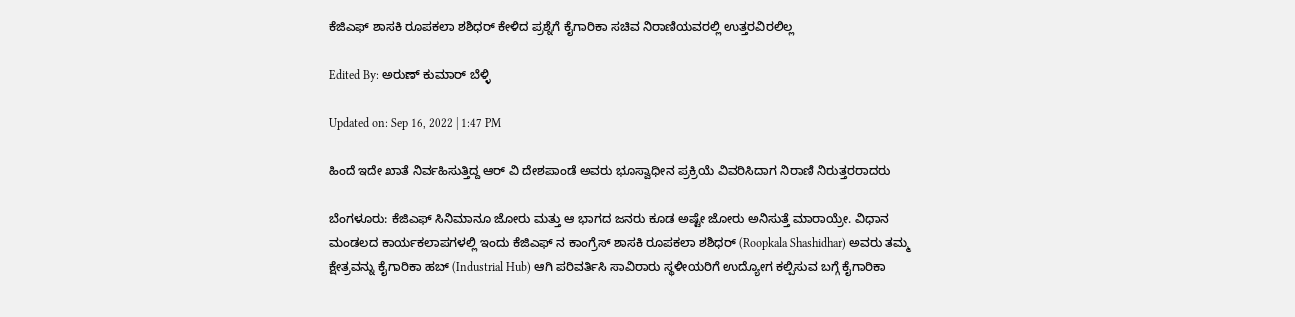ಕೆಜಿಎಫ್ ಶಾಸಕಿ ರೂಪಕಲಾ ಶಶಿಧರ್ ಕೇಳಿದ ಪ್ರಶ್ನೆಗೆ ಕೈಗಾರಿಕಾ ಸಚಿವ ನಿರಾಣಿಯವರಲ್ಲಿ ಉತ್ತರವಿರಲಿಲ್ಲ

Edited By: ಅರುಣ್ ಕುಮಾರ್ ಬೆಳ್ಳಿ

Updated on: Sep 16, 2022 | 1:47 PM

ಹಿಂದೆ ಇದೇ ಖಾತೆ ನಿರ್ವಹಿಸುತ್ತಿದ್ದ ಆರ್ ವಿ ದೇಶಪಾಂಡೆ ಅವರು ಭೂಸ್ವಾಧೀನ ಪ್ರಕ್ರಿಯೆ ವಿವರಿಸಿದಾಗ ನಿರಾಣಿ ನಿರುತ್ತರರಾದರು

ಬೆಂಗಳೂರು: ಕೆಜಿಎಫ್ ಸಿನಿಮಾನೂ ಜೋರು ಮತ್ತು ಆ ಭಾಗದ ಜನರು ಕೂಡ ಅಷ್ಟೇ ಜೋರು ಅನಿಸುತ್ತೆ ಮಾರಾಯ್ರೇ. ವಿಧಾನ ಮಂಡಲದ ಕಾರ್ಯಕಲಾಪಗಳಲ್ಲಿ ಇಂದು ಕೆಜಿಎಫ್ ನ ಕಾಂಗ್ರೆಸ್ ಶಾಸಕಿ ರೂಪಕಲಾ ಶಶಿಧರ್ (Roopkala Shashidhar) ಅವರು ತಮ್ಮ ಕ್ಷೇತ್ರವನ್ನು ಕೈಗಾರಿಕಾ ಹಬ್ (Industrial Hub) ಆಗಿ ಪರಿವರ್ತಿಸಿ ಸಾವಿರಾರು ಸ್ಥಳೀಯರಿಗೆ ಉದ್ಯೋಗ ಕಲ್ಪಿಸುವ ಬಗ್ಗೆ ಕೈಗಾರಿಕಾ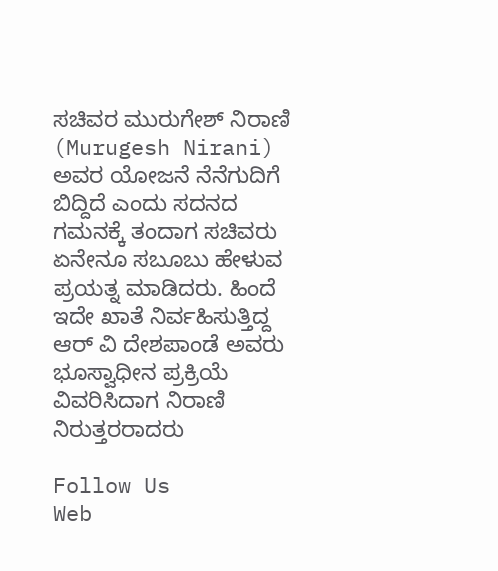ಸಚಿವರ ಮುರುಗೇಶ್ ನಿರಾಣಿ (Murugesh Nirani) ಅವರ ಯೋಜನೆ ನೆನೆಗುದಿಗೆ ಬಿದ್ದಿದೆ ಎಂದು ಸದನದ ಗಮನಕ್ಕೆ ತಂದಾಗ ಸಚಿವರು ಏನೇನೂ ಸಬೂಬು ಹೇಳುವ ಪ್ರಯತ್ನ ಮಾಡಿದರು. ಹಿಂದೆ ಇದೇ ಖಾತೆ ನಿರ್ವಹಿಸುತ್ತಿದ್ದ ಆರ್ ವಿ ದೇಶಪಾಂಡೆ ಅವರು ಭೂಸ್ವಾಧೀನ ಪ್ರಕ್ರಿಯೆ ವಿವರಿಸಿದಾಗ ನಿರಾಣಿ ನಿರುತ್ತರರಾದರು

Follow Us
Web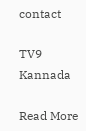contact

TV9 Kannada

Read More